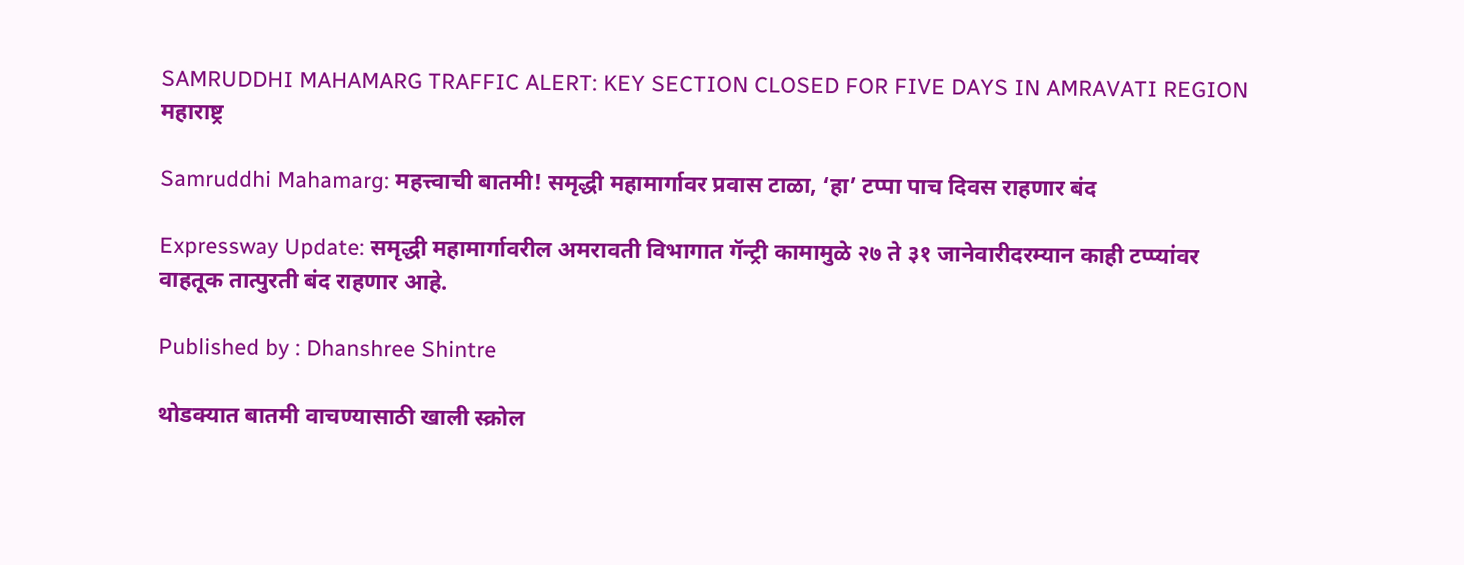SAMRUDDHI MAHAMARG TRAFFIC ALERT: KEY SECTION CLOSED FOR FIVE DAYS IN AMRAVATI REGION
महाराष्ट्र

Samruddhi Mahamarg: महत्त्वाची बातमी! समृद्धी महामार्गावर प्रवास टाळा, ‘हा’ टप्पा पाच दिवस राहणार बंद

Expressway Update: समृद्धी महामार्गावरील अमरावती विभागात गॅन्ट्री कामामुळे २७ ते ३१ जानेवारीदरम्यान काही टप्प्यांवर वाहतूक तात्पुरती बंद राहणार आहे.

Published by : Dhanshree Shintre

थोडक्यात बातमी वाचण्यासाठी खाली स्क्रोल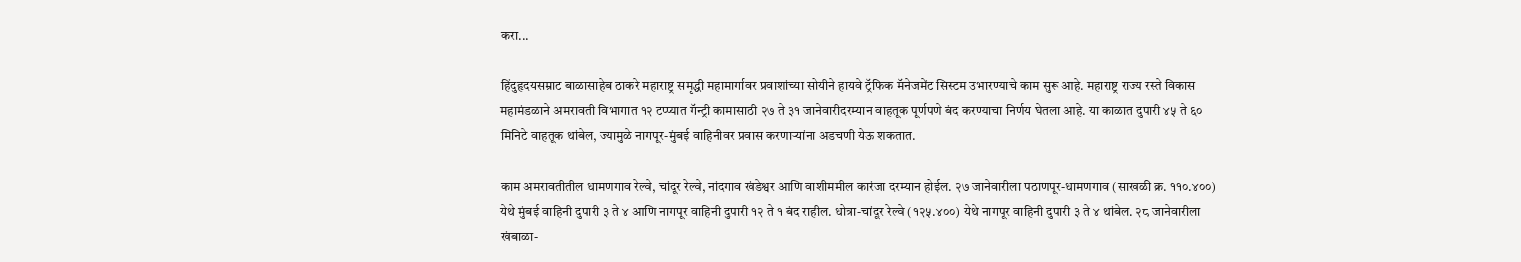करा...

हिंदुहृदयसम्राट बाळासाहेब ठाकरे महाराष्ट्र समृद्धी महामार्गावर प्रवाशांच्या सोयीने हायवे ट्रॅफिक मॅनेजमेंट सिस्टम उभारण्याचे काम सुरू आहे. महाराष्ट्र राज्य रस्ते विकास महामंडळाने अमरावती विभागात १२ टप्प्यात गॅन्ट्री कामासाठी २७ ते ३१ जानेवारीदरम्यान वाहतूक पूर्णपणे बंद करण्याचा निर्णय घेतला आहे. या काळात दुपारी ४५ ते ६० मिनिटे वाहतूक थांबेल, ज्यामुळे नागपूर-मुंबई वाहिनीवर प्रवास करणाऱ्यांना अडचणी येऊ शकतात.

काम अमरावतीतील धामणगाव रेल्वे, चांदूर रेल्वे, नांदगाव खंडेश्वर आणि वाशीममील कारंजा दरम्यान होईल. २७ जानेवारीला पठाणपूर-धामणगाव (साखळी क्र. ११०.४००) येथे मुंबई वाहिनी दुपारी ३ ते ४ आणि नागपूर वाहिनी दुपारी १२ ते १ बंद राहील. धोत्रा-चांदूर रेल्वे (१२५.४००) येथे नागपूर वाहिनी दुपारी ३ ते ४ थांबेल. २८ जानेवारीला खंबाळा-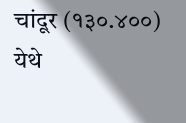चांदूर (१३०.४००) येथे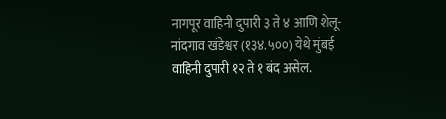नागपूर वाहिनी दुपारी ३ ते ४ आणि शेलू-नांदगाव खंडेश्वर (१३४.५००) येथे मुंबई वाहिनी दुपारी १२ ते १ बंद असेल.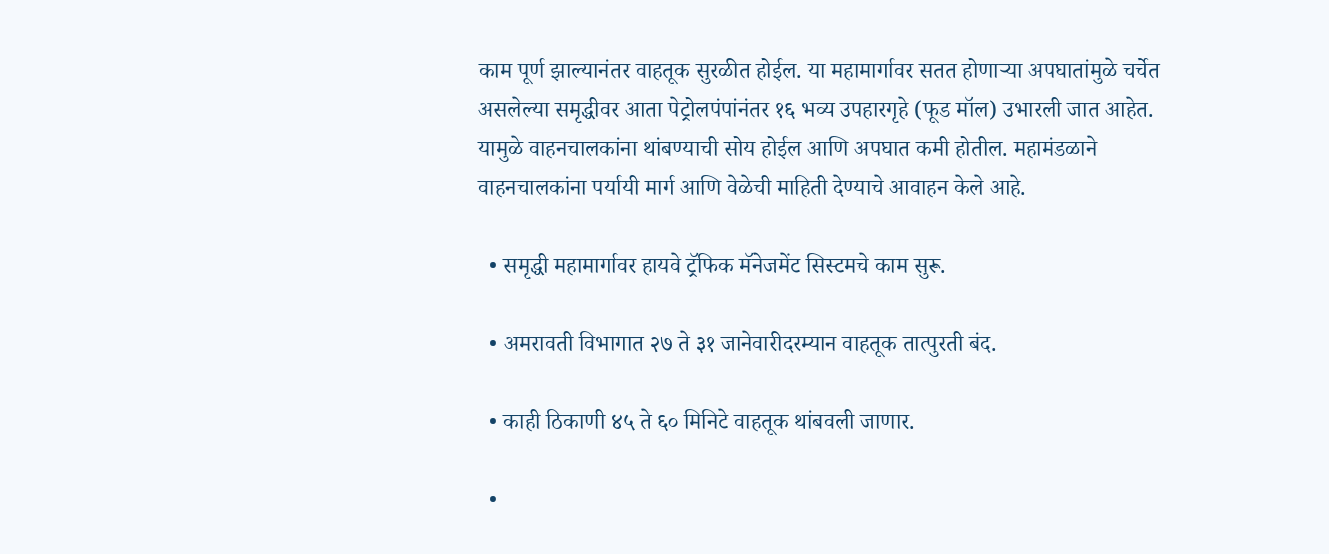काम पूर्ण झाल्यानंतर वाहतूक सुरळीत होईल. या महामार्गावर सतत होणाऱ्या अपघातांमुळे चर्चेत असलेल्या समृद्धीवर आता पेट्रोलपंपांनंतर १६ भव्य उपहारगृहे (फूड मॉल) उभारली जात आहेत. यामुळे वाहनचालकांना थांबण्याची सोय होईल आणि अपघात कमी होतील. महामंडळाने वाहनचालकांना पर्यायी मार्ग आणि वेळेची माहिती देण्याचे आवाहन केले आहे.

  • समृद्धी महामार्गावर हायवे ट्रॅफिक मॅनेजमेंट सिस्टमचे काम सुरू.

  • अमरावती विभागात २७ ते ३१ जानेवारीदरम्यान वाहतूक तात्पुरती बंद.

  • काही ठिकाणी ४५ ते ६० मिनिटे वाहतूक थांबवली जाणार.

  •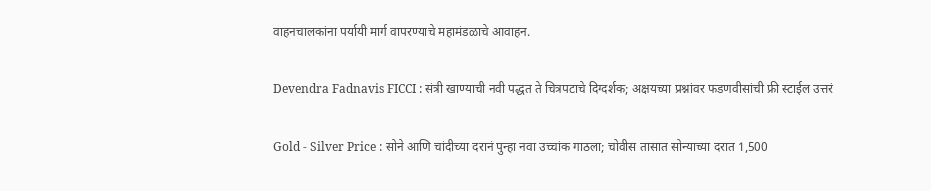वाहनचालकांना पर्यायी मार्ग वापरण्याचे महामंडळाचे आवाहन.

Devendra Fadnavis FICCI : संत्री खाण्याची नवी पद्धत ते चित्रपटाचे दिग्दर्शक; अक्षयच्या प्रश्नांवर फडणवीसांची फ्री स्टाईल उत्तरं

Gold - Silver Price : सोने आणि चांदीच्या दरानं पुन्हा नवा उच्चांक गाठला; चोवीस तासात सोन्याच्या दरात 1,500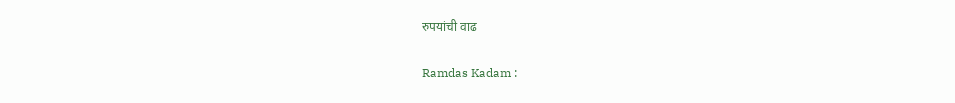रुपयांची वाढ

Ramdas Kadam :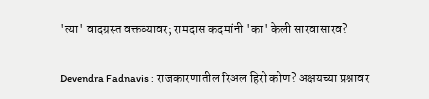'त्या' वादग्रस्त वक्तव्यावर; रामदास कदमांनी 'का' केली सारवासारव?

Devendra Fadnavis : राजकारणातील रिअल हिरो कोण? अक्षयच्या प्रश्नावर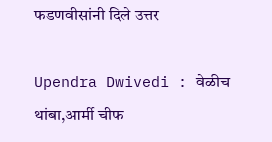फडणवीसांनी दिले उत्तर

Upendra Dwivedi : वेळीच थांबा,आर्मी चीफ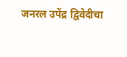जनरल उपेंद्र द्विवेदीचा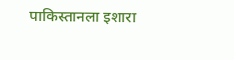पाकिस्तानला इशारा